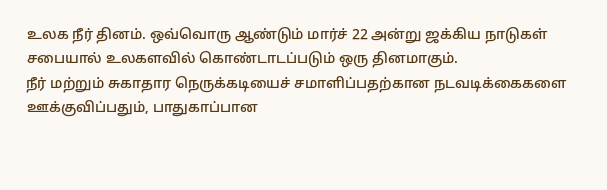உலக நீர் தினம். ஒவ்வொரு ஆண்டும் மார்ச் 22 அன்று ஜக்கிய நாடுகள் சபையால் உலகளவில் கொண்டாடப்படும் ஒரு தினமாகும்.
நீர் மற்றும் சுகாதார நெருக்கடியைச் சமாளிப்பதற்கான நடவடிக்கைகளை ஊக்குவிப்பதும், பாதுகாப்பான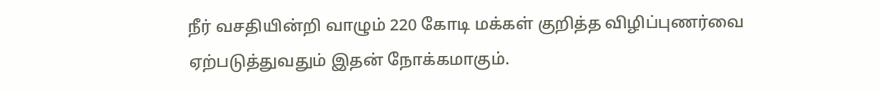நீர் வசதியின்றி வாழும் 220 கோடி மக்கள் குறித்த விழிப்புணர்வை ஏற்படுத்துவதும் இதன் நோக்கமாகும்.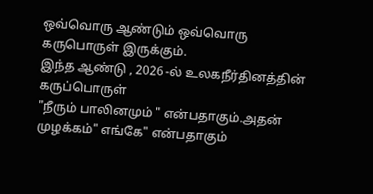ஒவ்வொரு ஆண்டும் ஒவ்வொரு கருபொருள் இருக்கும்.
இந்த ஆண்டு , 2026 -ல் உலகநீர்தினத்தின் கருப்பொருள்
"நீரும் பாலினமும் " என்பதாகும்.அதன் முழக்கம்" எங்கே" என்பதாகும்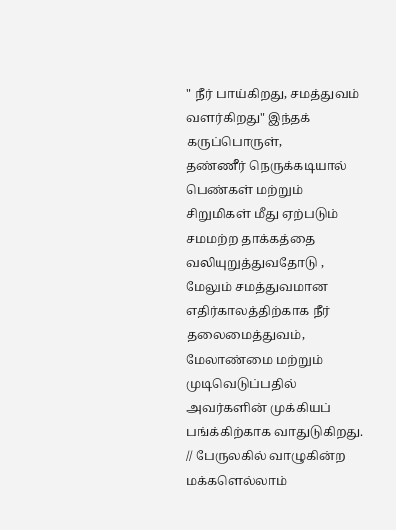" நீர் பாய்கிறது, சமத்துவம் வளர்கிறது" இந்தக் கருப்பொருள்,
தண்ணீர் நெருக்கடியால் பெண்கள் மற்றும் சிறுமிகள் மீது ஏற்படும் சமமற்ற தாக்கத்தை வலியுறுத்துவதோடு , மேலும் சமத்துவமான எதிர்காலத்திற்காக நீர் தலைமைத்துவம், மேலாண்மை மற்றும் முடிவெடுப்பதில் அவர்களின் முக்கியப் பங்க்கிற்காக வாதுடுகிறது.
// பேருலகில் வாழுகின்ற மக்களெல்லாம்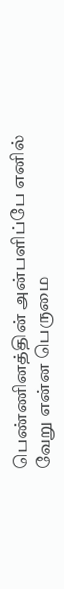பெண்ணினத்தின் அன்பளிப்பே எனில்
வேறு என்ன பெருமை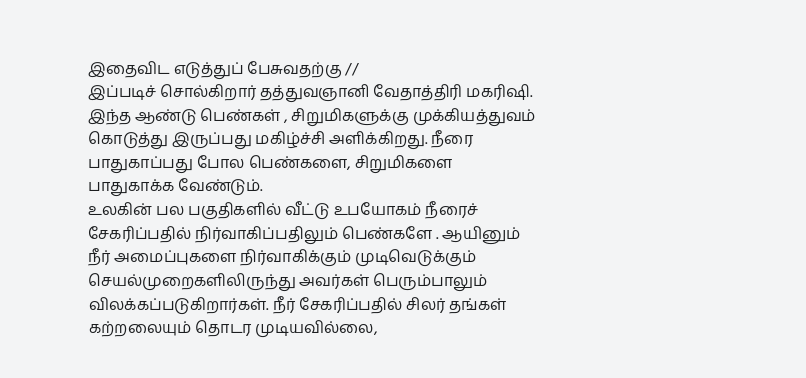இதைவிட எடுத்துப் பேசுவதற்கு //
இப்படிச் சொல்கிறார் தத்துவஞானி வேதாத்திரி மகரிஷி.
இந்த ஆண்டு பெண்கள் , சிறுமிகளுக்கு முக்கியத்துவம் கொடுத்து இருப்பது மகிழ்ச்சி அளிக்கிறது. நீரை பாதுகாப்பது போல பெண்களை, சிறுமிகளை பாதுகாக்க வேண்டும்.
உலகின் பல பகுதிகளில் வீட்டு உபயோகம் நீரைச் சேகரிப்பதில் நிர்வாகிப்பதிலும் பெண்களே . ஆயினும் நீர் அமைப்புகளை நிர்வாகிக்கும் முடிவெடுக்கும் செயல்முறைகளிலிருந்து அவர்கள் பெரும்பாலும் விலக்கப்படுகிறார்கள். நீர் சேகரிப்பதில் சிலர் தங்கள் கற்றலையும் தொடர முடியவில்லை,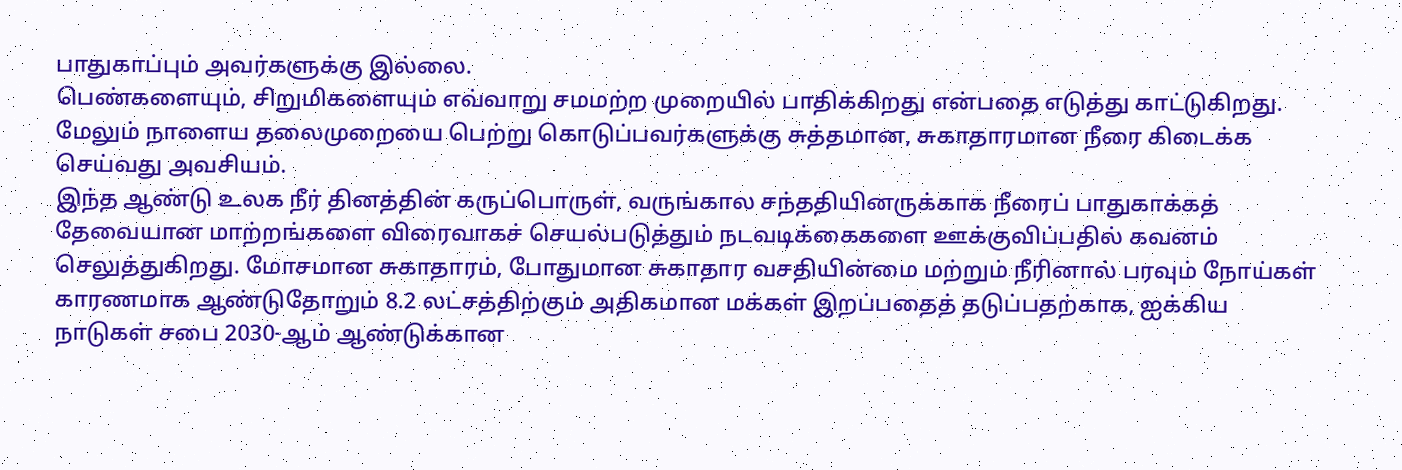பாதுகாப்பும் அவர்களுக்கு இல்லை.
பெண்களையும், சிறுமிகளையும் எவ்வாறு சமமற்ற முறையில் பாதிக்கிறது என்பதை எடுத்து காட்டுகிறது.
மேலும் நாளைய தலைமுறையை பெற்று கொடுப்பவர்களுக்கு சுத்தமான, சுகாதாரமான நீரை கிடைக்க செய்வது அவசியம்.
இந்த ஆண்டு உலக நீர் தினத்தின் கருப்பொருள், வருங்கால சந்ததியினருக்காக நீரைப் பாதுகாக்கத் தேவையான மாற்றங்களை விரைவாகச் செயல்படுத்தும் நடவடிக்கைகளை ஊக்குவிப்பதில் கவனம் செலுத்துகிறது. மோசமான சுகாதாரம், போதுமான சுகாதார வசதியின்மை மற்றும் நீரினால் பரவும் நோய்கள் காரணமாக ஆண்டுதோறும் 8.2 லட்சத்திற்கும் அதிகமான மக்கள் இறப்பதைத் தடுப்பதற்காக, ஐக்கிய நாடுகள் சபை 2030-ஆம் ஆண்டுக்கான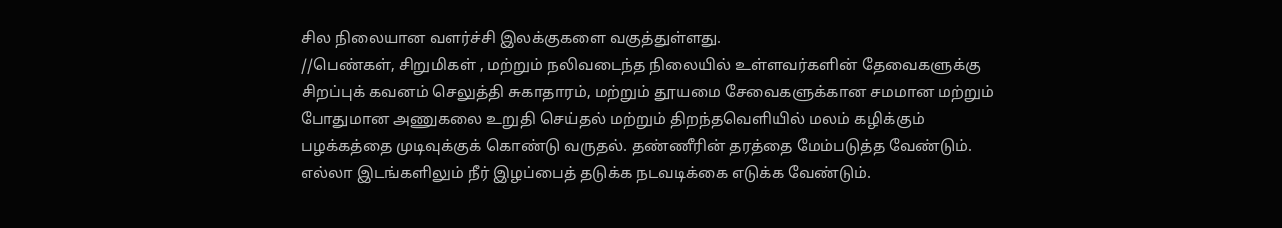சில நிலையான வளர்ச்சி இலக்குகளை வகுத்துள்ளது.
//பெண்கள், சிறுமிகள் , மற்றும் நலிவடைந்த நிலையில் உள்ளவர்களின் தேவைகளுக்கு சிறப்புக் கவனம் செலுத்தி சுகாதாரம், மற்றும் தூயமை சேவைகளுக்கான சமமான மற்றும் போதுமான அணுகலை உறுதி செய்தல் மற்றும் திறந்தவெளியில் மலம் கழிக்கும் பழக்கத்தை முடிவுக்குக் கொண்டு வருதல். தண்ணீரின் தரத்தை மேம்படுத்த வேண்டும்.
எல்லா இடங்களிலும் நீர் இழப்பைத் தடுக்க நடவடிக்கை எடுக்க வேண்டும்.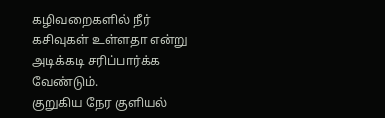கழிவறைகளில் நீர் கசிவுகள் உள்ளதா என்று அடிக்கடி சரிப்பார்க்க வேண்டும்.
குறுகிய நேர குளியல்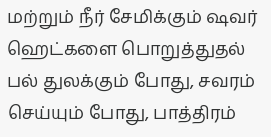மற்றும் நீர் சேமிக்கும் ஷவர் ஹெட்களை பொறுத்துதல்
பல் துலக்கும் போது, சவரம் செய்யும் போது, பாத்திரம்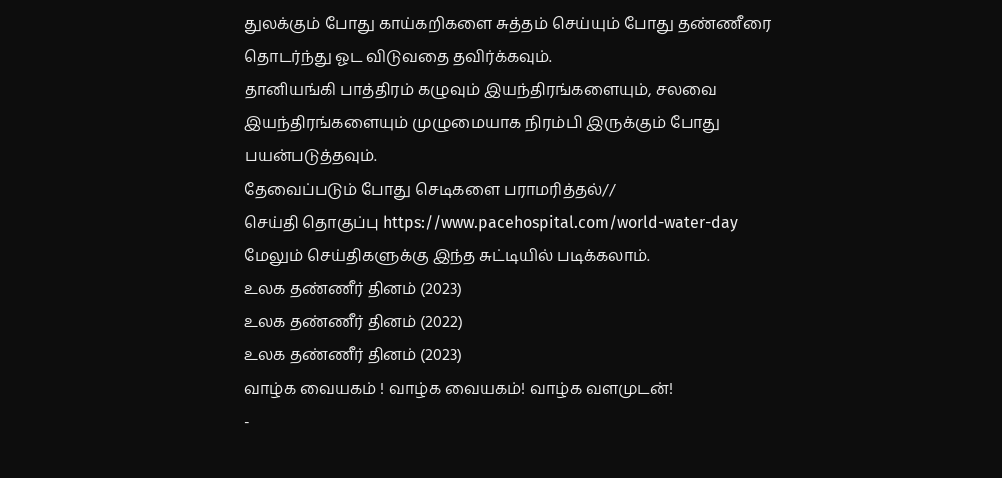துலக்கும் போது காய்கறிகளை சுத்தம் செய்யும் போது தண்ணீரை தொடர்ந்து ஓட விடுவதை தவிர்க்கவும்.
தானியங்கி பாத்திரம் கழுவும் இயந்திரங்களையும், சலவை இயந்திரங்களையும் முழுமையாக நிரம்பி இருக்கும் போது பயன்படுத்தவும்.
தேவைப்படும் போது செடிகளை பராமரித்தல்//
செய்தி தொகுப்பு https://www.pacehospital.com/world-water-day
மேலும் செய்திகளுக்கு இந்த சுட்டியில் படிக்கலாம்.
உலக தண்ணீர் தினம் (2023)
உலக தண்ணீர் தினம் (2022)
உலக தண்ணீர் தினம் (2023)
வாழ்க வையகம் ! வாழ்க வையகம்! வாழ்க வளமுடன்!
-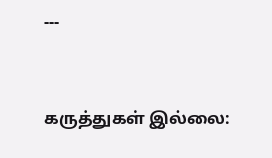---


கருத்துகள் இல்லை: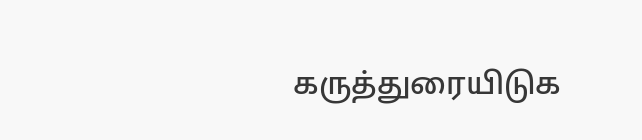கருத்துரையிடுக